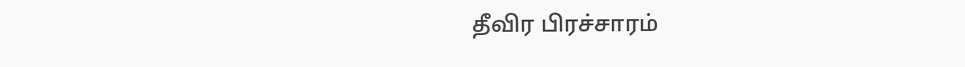தீவிர பிரச்சாரம்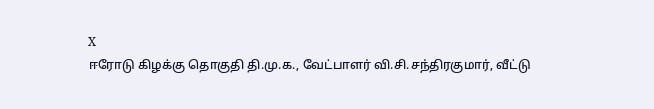X
ஈரோடு கிழக்கு தொகுதி தி.மு.க., வேட்பாளர் வி.சி.சந்திரகுமார், வீட்டு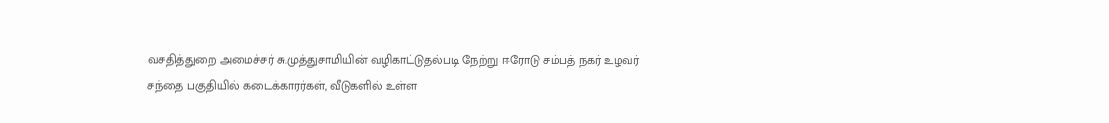வசதித்துறை அமைச்சர் சு.முத்துசாமியின் வழிகாட்டுதல்படி நேற்று ஈரோடு சம்பத் நகர் உழவர் சந்தை பகுதியில் கடைக்காரர்கள், வீடுகளில் உள்ள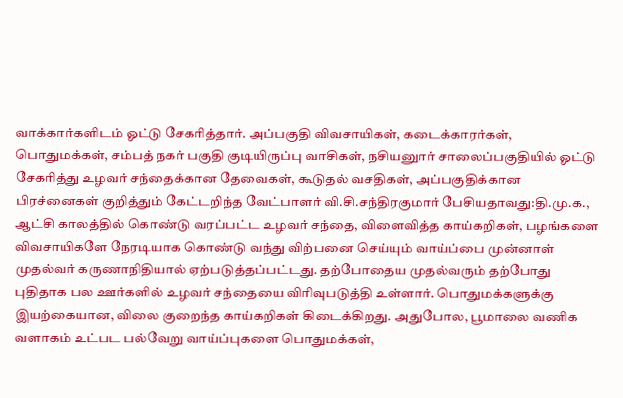வாக்கார்களிடம் ஓட்டு சேகரித்தார். அப்பகுதி விவசாயிகள், கடைக்காரர்கள், பொதுமக்கள், சம்பத் நகர் பகுதி குடியிருப்பு வாசிகள், நசியனுார் சாலைப்பகுதியில் ஓட்டு சேகரித்து உழவர் சந்தைக்கான தேவைகள், கூடுதல் வசதிகள், அப்பகுதிக்கான பிரச்னைகள் குறித்தும் கேட்டறிந்த வேட்பாளர் வி.சி.சந்திரகுமார் பேசியதாவது:தி.மு.க., ஆட்சி காலத்தில் கொண்டு வரப்பட்ட உழவர் சந்தை, விளைவித்த காய்கறிகள், பழங்களை விவசாயிகளே நேரடியாக கொண்டு வந்து விற்பனை செய்யும் வாய்ப்பை முன்னாள் முதல்வர் கருணாநிதியால் ஏற்படுத்தப்பட்டது. தற்போதைய முதல்வரும் தற்போது புதிதாக பல ஊர்களில் உழவர் சந்தையை விரிவுபடுத்தி உள்ளார். பொதுமக்களுக்கு இயற்கையான, விலை குறைந்த காய்கறிகள் கிடைக்கிறது. அதுபோல, பூமாலை வணிக வளாகம் உட்பட பல்வேறு வாய்ப்புகளை பொதுமக்கள்,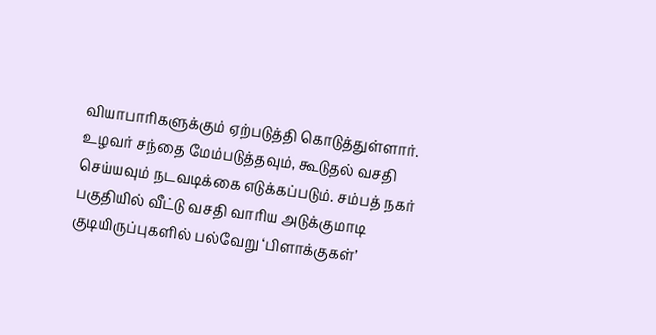வியாபாரிகளுக்கும் ஏற்படுத்தி கொடுத்துள்ளார். உழவர் சந்தை மேம்படுத்தவும், கூடுதல் வசதி செய்யவும் நடவடிக்கை எடுக்கப்படும். சம்பத் நகர் பகுதியில் வீட்டு வசதி வாரிய அடுக்குமாடி குடியிருப்புகளில் பல்வேறு ‘பிளாக்குகள்’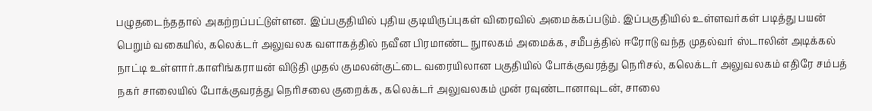பழுதடைந்ததால் அகற்றப்பட்டுள்ளன. இப்பகுதியில் புதிய குடியிருப்புகள் விரைவில் அமைக்கப்படும். இப்பகுதியில் உள்ளவர்கள் படித்து பயன் பெறும் வகையில், கலெக்டர் அலுவலக வளாகத்தில் நவீன பிரமாண்ட நுாலகம் அமைக்க, சமீபத்தில் ஈரோடு வந்த முதல்வர் ஸ்டாலின் அடிக்கல் நாட்டி உள்ளார்.காளிங்கராயன் விடுதி முதல் குமலன்குட்டை வரையிலான பகுதியில் போக்குவரத்து நெரிசல், கலெக்டர் அலுவலகம் எதிரே சம்பத் நகர் சாலையில் போக்குவரத்து நெரிசலை குறைக்க, கலெக்டர் அலுவலகம் முன் ரவுண்டானாவுடன், சாலை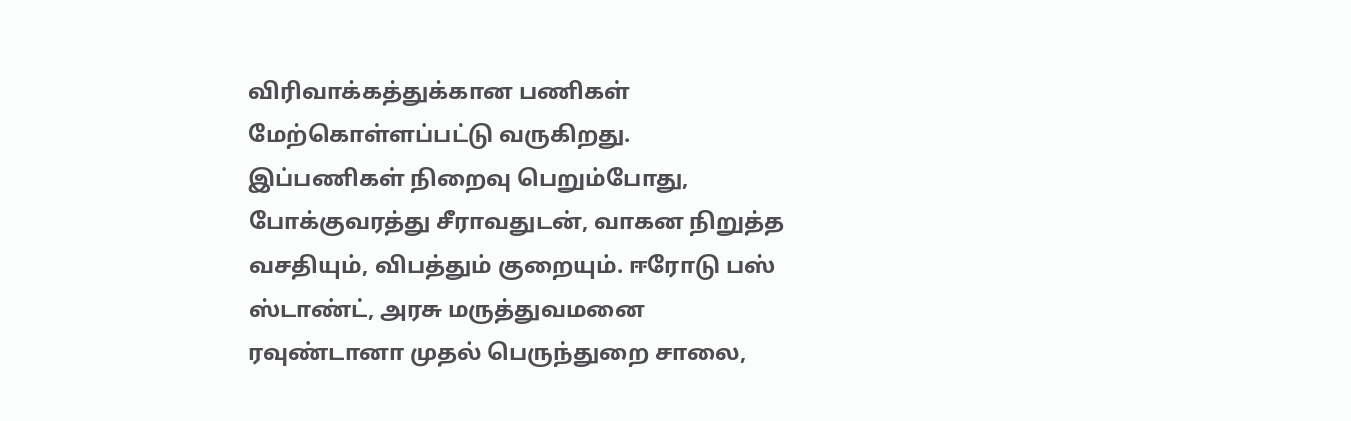விரிவாக்கத்துக்கான பணிகள் மேற்கொள்ளப்பட்டு வருகிறது. இப்பணிகள் நிறைவு பெறும்போது, போக்குவரத்து சீராவதுடன், வாகன நிறுத்த வசதியும், விபத்தும் குறையும். ஈரோடு பஸ் ஸ்டாண்ட், அரசு மருத்துவமனை ரவுண்டானா முதல் பெருந்துறை சாலை,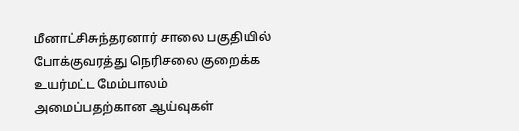மீனாட்சிசுந்தரனார் சாலை பகுதியில் போக்குவரத்து நெரிசலை குறைக்க உயர்மட்ட மேம்பாலம் அமைப்பதற்கான ஆய்வுகள்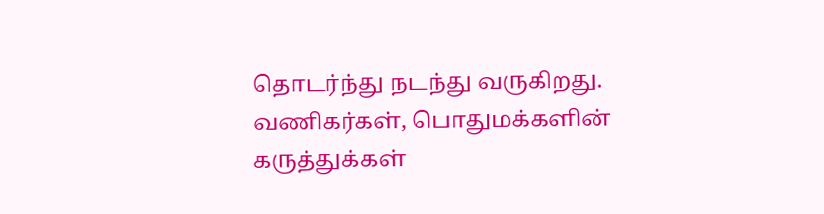தொடர்ந்து நடந்து வருகிறது. வணிகர்கள், பொதுமக்களின் கருத்துக்கள்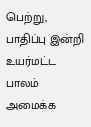பெற்று, பாதிப்பு இன்றி உயர்மட்ட பாலம் அமைக்க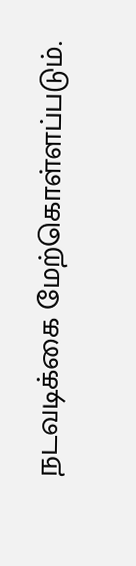நடவடிக்கை மேற்கொள்ளப்படும்.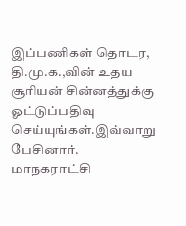இப்பணிகள் தொடர, தி.மு.க.,வின் உதய சூரியன் சின்னத்துக்கு ஓட்டுப்பதிவு செய்யுங்கள்.இவ்வாறு பேசினார். மாநகராட்சி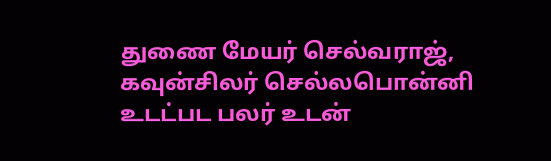துணை மேயர் செல்வராஜ், கவுன்சிலர் செல்லபொன்னி உடட்பட பலர் உடன்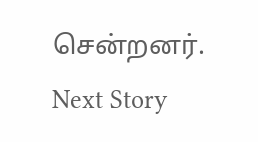சென்றனர்.
Next Story